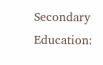Secondary Education: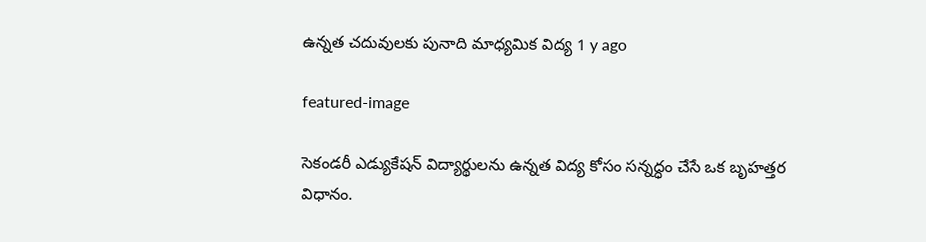ఉన్న‌త చ‌దువుల‌కు పునాది మాధ్య‌మిక విద్య‌ 1 y ago

featured-image

సెకండరీ ఎడ్యుకేష‌న్ విద్యార్థుల‌ను ఉన్న‌త విద్య కోసం స‌న్న‌ద్ధం చేసే ఒక బృహ‌త్త‌ర విధానం.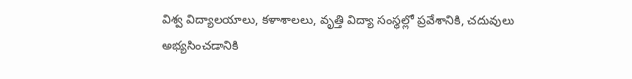విశ్వ విద్యాలయాలు, కళాశాలలు, వృత్తి విద్యా సంస్థల్లో ప్ర‌వేశానికి, చదువులు అభ్య‌సించ‌డానికి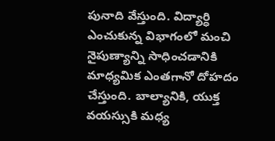పునాది వేస్తుంది. విద్యార్ధి ఎంచుకున్న విభాగంలో మంచి నైపుణ్యాన్ని సాధించ‌డానికి మాధ్య‌మిక‌ ఎంత‌గానో దోహ‌దం చేస్తుంది. బాల్యానికి, యుక్త వయస్సుకి మధ్య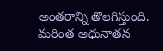అంతరాన్ని తొలగిస్తుంది.  మరింత అధునాతన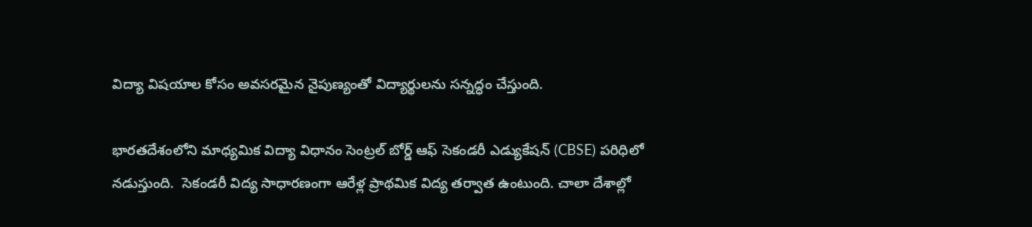విద్యా విషయాల కోసం అవసరమైన నైపుణ్యంతో విద్యార్థులను సన్నద్ధం చేస్తుంది.

భారతదేశంలోని మాధ్య‌మిక విద్యా విధానం సెంట్రల్ బోర్డ్ ఆఫ్ సెకండరీ ఎడ్యుకేషన్ (CBSE) ప‌రిధిలో న‌డుస్తుంది.  సెకండ‌రీ విద్య సాధార‌ణంగా ఆరేళ్ల‌ ప్రాథ‌మిక విద్య త‌ర్వాత ఉంటుంది. చాలా దేశాల్లో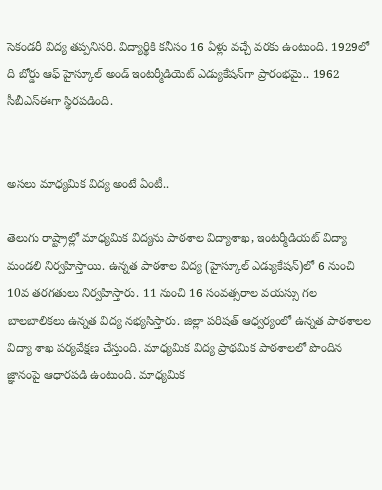సెకండ‌రీ విద్య త‌ప్ప‌నిస‌రి. విద్యార్థికి క‌నీసం 16 ఏళ్లు వ‌చ్చే వ‌ర‌కు ఉంటుంది. 1929లో ది బోర్డు ఆఫ్ హైస్కూల్ అండ్ ఇంట‌ర్మీడియెట్ ఎడ్యుకేష‌న్‌గా ప్రారంభ‌మై.. 1962 సీబీఎస్ఈగా స్థిర‌ప‌డింది.


అస‌లు మాధ్యమిక విద్య అంటే ఏంటీ..

తెలుగు రాష్ట్రాల్లో మాధ్య‌మిక విద్య‌ను పాఠ‌శాల విద్యాశాఖ, ఇంట‌ర్మీడియ‌ట్ విద్యా మండ‌లి నిర్వ‌హిస్తాయి. ఉన్న‌త పాఠ‌శాల విద్య (హైస్కూల్ ఎడ్యుకేష‌న్‌)లో 6 నుంచి 10వ త‌ర‌గ‌తులు నిర్వ‌హిస్తారు. 11 నుంచి 16 సంవ‌త్స‌రాల వ‌య‌స్సు గ‌ల బాల‌బాలిక‌లు ఉన్న‌త విద్య న‌భ్య‌సిస్తారు. జిల్లా ప‌రిష‌త్ ఆధ్వ‌ర్యంలో ఉన్న‌త పాఠ‌శాల‌ల విద్యా శాఖ ప‌ర్య‌వేక్ష‌ణ చేస్తుంది. మాధ్య‌మిక విద్య ప్రాథ‌మిక పాఠ‌శాల‌లో పొందిన జ్ఞానంపై ఆధార‌ప‌డి ఉంటుంది. మాధ్య‌మిక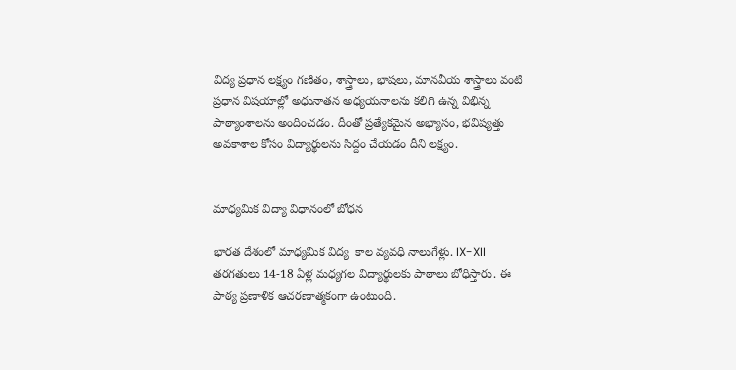విద్య ప్ర‌ధాన ల‌క్ష్యం గ‌ణితం, శాస్త్రాలు, భాష‌లు, మాన‌వీయ శాస్త్రాలు వంటి ప్ర‌ధాన విష‌యాల్లో అధునాత‌న అధ్య‌య‌నాల‌ను క‌లిగి ఉన్న విభిన్న పాఠ్యాంశాల‌ను అందించ‌డం. దీంతో ప్ర‌త్యేక‌మైన అభ్యాసం, భ‌విష్య‌త్తు అవ‌కాశాల కోసం విద్యార్థుల‌ను సిద్దం చేయ‌డం దీని ల‌క్ష్యం.


మాధ్యమిక విద్యా విధానంలో బోధన‌

భార‌త దేశంలో మాధ్యమిక విద్య  కాల వ్యవధి నాలుగేళ్లు. IX-XII తరగతులు 14-18 ఏళ్ల మ‌ధ్య‌గ‌ల విద్యార్థుల‌కు పాఠాలు బోధిస్తారు. ఈ పాఠ్య ప్రణాళిక ఆచరణాత్మకంగా ఉంటుంది.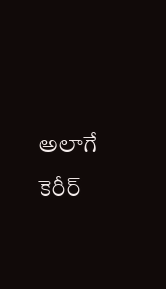అలాగే కెరీర్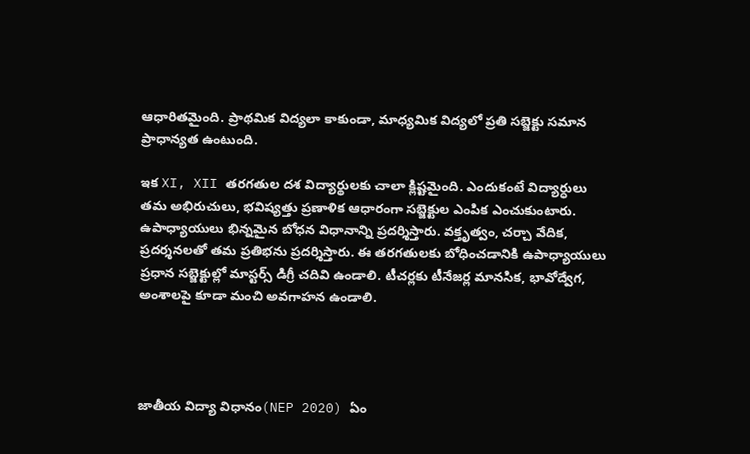ఆధారితమైంది. ప్రాథమిక విద్యలా కాకుండా, మాధ్యమిక విద్యలో ప్రతి సబ్జెక్టు సమాన ప్రాధాన్య‌త ఉంటుంది.

ఇక XI, XII తరగతుల ద‌శ విద్యార్థులకు చాలా క్లిష్ట‌మైంది. ఎందుకంటే విద్యార్ధులు త‌మ‌ అభిరుచులు, భవిష్యత్తు ప్ర‌ణాళిక ఆధారంగా సబ్జెక్టుల ఎంపిక ఎంచుకుంటారు. ఉపాధ్యాయులు భిన్నమైన బోధన విధానాన్ని ప్రదర్శిస్తారు. వ‌క్తృత్వం, చర్చా వేదిక‌, ప్రదర్శనల‌తో త‌మ ప్ర‌తిభ‌ను ప్ర‌ద‌ర్శిస్తారు. ఈ తరగతులకు బోధించడానికి ఉపాధ్యాయులు ప్ర‌ధాన స‌బ్జెక్టుల్లో మాస్ట‌ర్స్ డిగ్రీ చ‌దివి ఉండాలి. టీచ‌ర్ల‌కు టీనేజ‌ర్ల మానసిక, భావోద్వేగ, అంశాలపై కూడా మంచి అవగాహన ఉండాలి.




జాతీయ‌ విద్యా విధానం(NEP 2020) ఏం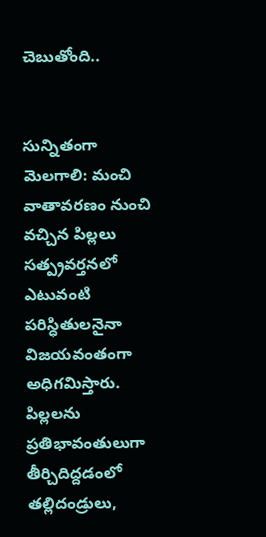చెబుతోంది..


సున్నితంగా మెల‌గాలి: మంచి వాతావ‌ర‌ణం నుంచి వచ్చిన పిల్ల‌లు స‌త్ప్ర‌వ‌ర్త‌న‌లో ఎటువంటి ప‌రిస్ధితుల‌నైనా విజ‌య‌వంతంగా అధిగ‌మిస్తారు. పిల్ల‌ల‌ను ప్ర‌తిభావంతులుగా తీర్చిదిద్ద‌డంలో త‌ల్లిదండ్రులు,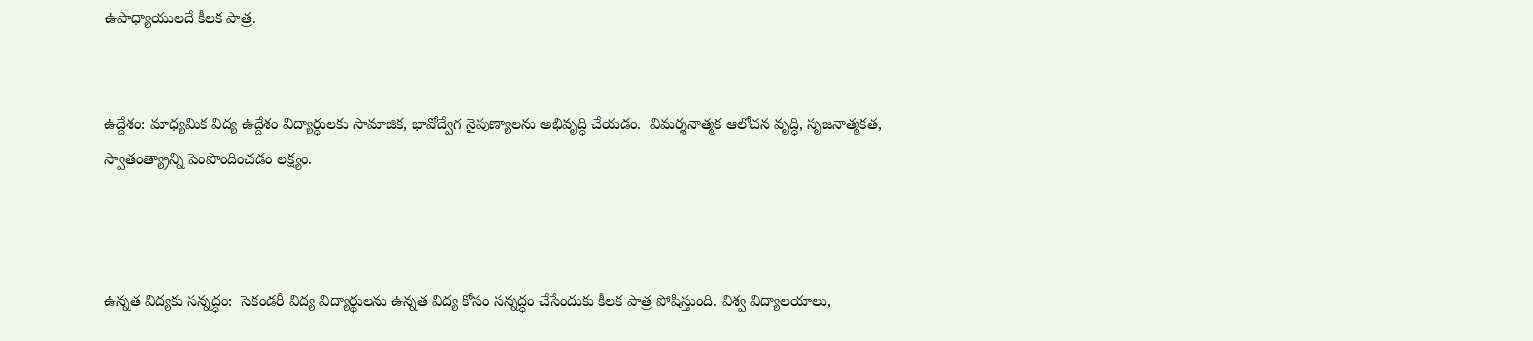ఉపాధ్యాయులదే కీలక పాత్ర‌.


ఉద్దేశం: మాధ్య‌మిక విద్య ఉద్దేశం విద్యార్ధుల‌కు సామాజిక, భావోద్వేగ నైపుణ్యాల‌ను అభివృద్ధి చేయ‌డం.  విమ‌ర్శ‌నాత్మ‌క ఆలోచ‌న వృద్ధి, సృజ‌నాత్మ‌క‌త, స్వాతంత్య్రాన్ని పెంపొందించ‌డం ల‌క్ష్యం.



ఉన్న‌త విద్య‌కు స‌న్న‌ద్ధం:  సెకండరీ విద్య విద్యార్థుల‌ను ఉన్న‌త విద్య కోసం స‌న్న‌ద్ధం చేసేందుకు కీల‌క పాత్ర పోషిస్తుంది. విశ్వ విద్యాలయాలు,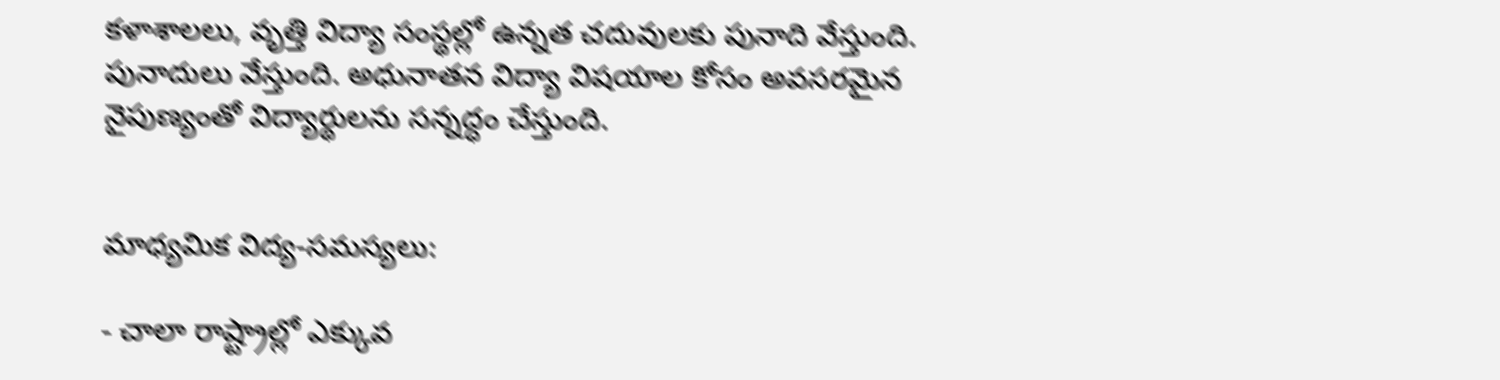కళాశాలలు, వృత్తి విద్యా సంస్థల్లో ఉన్నత చదువులకు పునాది వేస్తుంది. పునాదులు వేస్తుంది. అధునాతన విద్యా విషయాల కోసం అవసరమైన నైపుణ్యంతో విద్యార్థులను సన్నద్ధం చేస్తుంది.


మాధ్యమిక విద్య‌-స‌మ‌స్య‌లు:

- చాలా రాష్ట్రాల్లో ఎక్కువ‌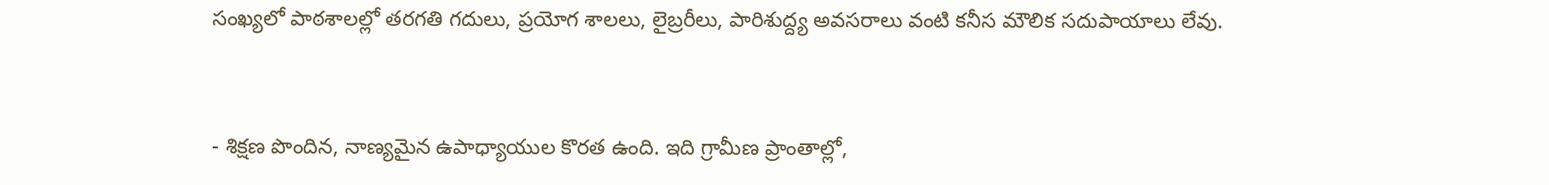సంఖ్య‌లో పాఠ‌శాల‌ల్లో త‌ర‌గ‌తి గ‌దులు, ప్ర‌యోగ శాల‌లు, లైబ్ర‌రీలు, పారిశుద్ద్య అవ‌స‌రాలు వంటి క‌నీస మౌలిక స‌దుపాయాలు లేవు.


- శిక్ష‌ణ పొందిన, నాణ్య‌మైన ఉపాధ్యాయుల కొర‌త ఉంది. ఇది గ్రామీణ ప్రాంతాల్లో,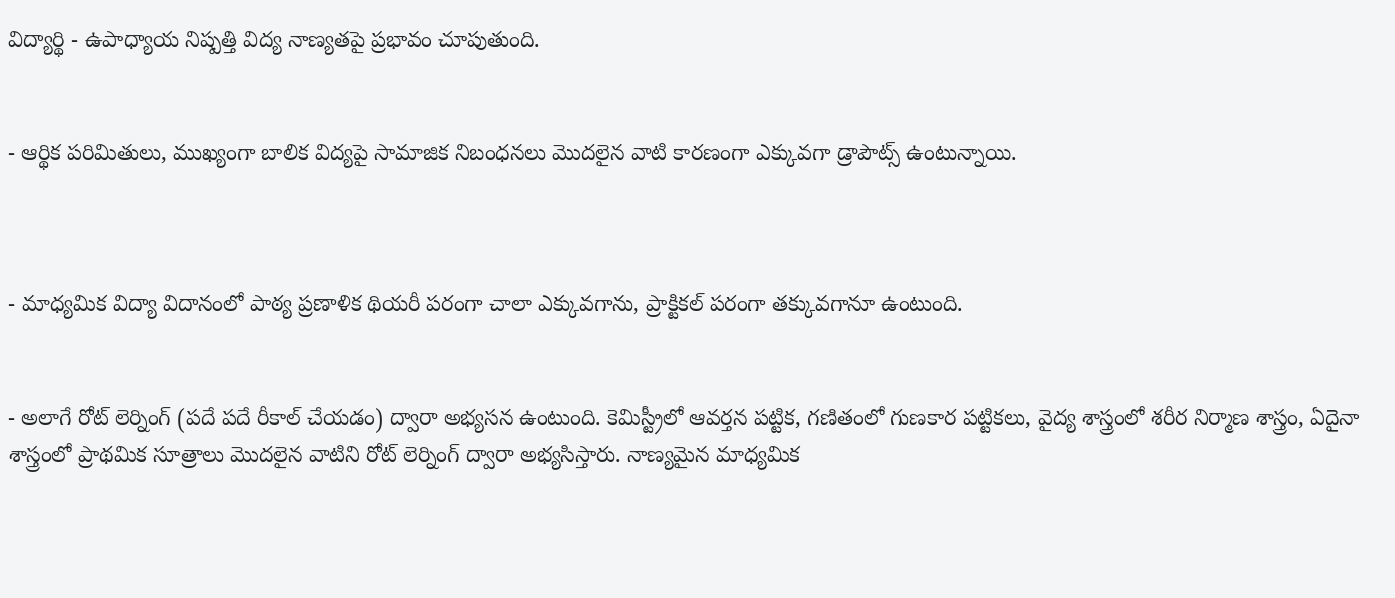విద్యార్థి - ఉపాధ్యాయ నిష్ప‌త్తి విద్య నాణ్య‌త‌పై ప్ర‌భావం చూపుతుంది.


- ఆర్థిక‌ ప‌రిమితులు, ముఖ్యంగా బాలిక విద్య‌పై సామాజిక నిబంధ‌న‌లు మొద‌లైన వాటి కార‌ణంగా ఎక్కువ‌గా డ్రాపౌట్స్ ఉంటున్నాయి.



- మాధ్య‌మిక విద్యా విదానంలో పాఠ్య ప్ర‌ణాళిక థియ‌రీ ప‌రంగా చాలా ఎక్కువ‌గాను, ప్రాక్టిక‌ల్ ప‌రంగా త‌క్కువ‌గానూ ఉంటుంది.


- అలాగే రోట్ లెర్నింగ్ (ప‌దే ప‌దే రీకాల్ చేయ‌డం) ద్వారా అభ్య‌స‌న ఉంటుంది. కెమిస్ట్రీలో ఆవ‌ర్త‌న ప‌ట్టిక‌, గ‌ణితంలో గుణకార ప‌ట్టిక‌లు, వైద్య శాస్త్రంలో శ‌రీర నిర్మాణ శాస్త్రం, ఏదైనా శాస్త్రంలో ప్రాథ‌మిక సూత్రాలు మొద‌లైన వాటిని రోట్ లెర్నింగ్ ద్వారా అభ్య‌సిస్తారు. నాణ్య‌మైన మాధ్య‌మిక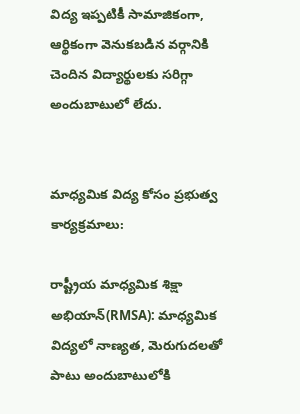విద్య ఇప్ప‌టికీ సామాజికంగా, ఆర్థికంగా వెనుక‌బ‌డిన వ‌ర్గానికి చెందిన విద్యార్థుల‌కు స‌రిగ్గా అందుబాటులో లేదు.


మాధ్య‌మిక విద్య కోసం ప్ర‌భుత్వ కార్య‌క్ర‌మాలు:

రాష్ట్రీయ మాధ్య‌మిక శిక్షా అభియాన్‌(RMSA): మాధ్య‌మిక విద్యలో నాణ్య‌త‌, మెరుగుద‌ల‌తో పాటు అందుబాటులోకి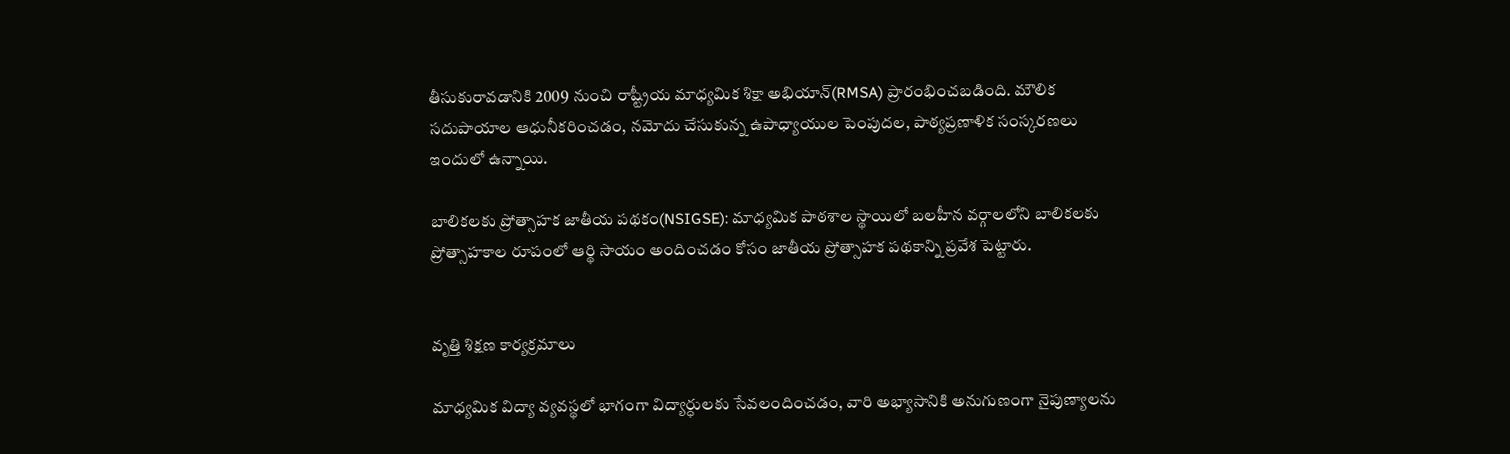తీసుకురావ‌డానికి 2009 నుంచి రాష్ట్రీయ మాధ్య‌మిక శిక్షా అభియాన్‌(RMSA) ప్రారంభించ‌బ‌డింది. మౌలిక స‌దుపాయాల ఆధునీక‌రించ‌డం, న‌మోదు చేసుకున్న ఉపాధ్యాయుల పెంపుద‌ల, పాఠ్య‌ప్ర‌ణాళిక సంస్క‌ర‌ణ‌లు ఇందులో ఉన్నాయి.

బాలిక‌ల‌కు ప్రోత్సాహ‌క జాతీయ ప‌థకం(NSIGSE): మాధ్య‌మిక పాఠ‌శాల స్థాయిలో బ‌ల‌హీన వ‌ర్గాలలోని బాలిక‌ల‌కు ప్రోత్సాహ‌కాల రూపంలో ఆర్థి సాయం అందించ‌డం కోసం జాతీయ ప్రోత్సాహ‌క ప‌థ‌కాన్ని ప్ర‌వేశ పెట్టారు.


వృత్తి శిక్ష‌ణ కార్య‌క్ర‌మాలు

మాధ్య‌మిక విద్యా వ్య‌వ‌స్థ‌లో భాగంగా విద్యార్ధుల‌కు సేవ‌లందించ‌డం, వారి అభ్యాసానికి అనుగుణంగా నైపుణ్యాల‌ను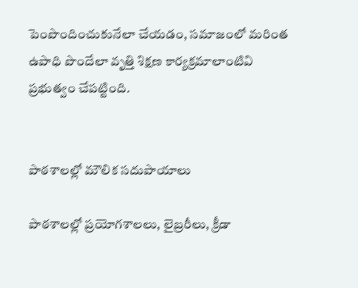పెంపొందించుకునేలా చేయ‌డం, స‌మాజంలో మ‌రింత ఉపాధి పొందేలా వృత్తి శిక్ష‌ణ కార్య‌క్ర‌మాలాంటివి ప్ర‌భుత్వం చేపట్టింది.


పాఠ‌శాల‌ల్లో మౌలిక స‌దుపాయాలు

పాఠ‌శాల‌ల్లో ప్ర‌యోగ‌శాల‌లు, లైబ్ర‌రీలు, క్రీడా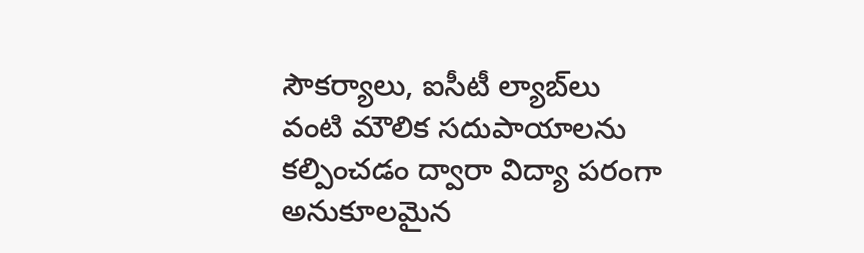సౌక‌ర్యాలు, ఐసీటీ ల్యాబ్‌లు వంటి మౌలిక స‌దుపాయాల‌ను క‌ల్పించ‌డం ద్వారా విద్యా ప‌రంగా అనుకూల‌మైన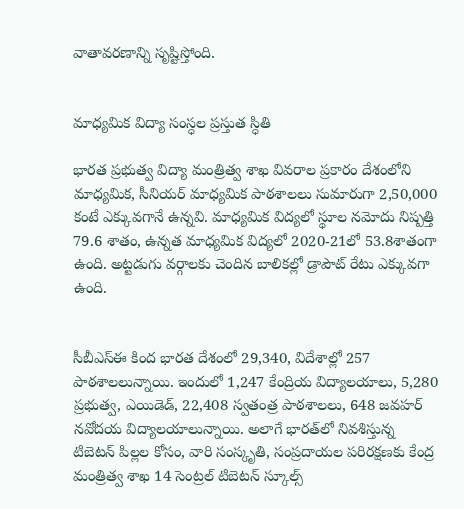వాతావ‌ర‌ణాన్ని సృష్టిస్తోంది.


మాధ్య‌మిక విద్యా సంస్ధ‌ల ప్ర‌స్తుత స్ధితి

భార‌త ప్ర‌భుత్వ విద్యా మంత్రిత్వ శాఖ వివ‌రాల ప్ర‌కారం దేశంలోని మాధ్యమిక, సీనియ‌ర్ మాధ్య‌మిక పాఠ‌శాల‌లు సుమారుగా 2,50,000 కంటే ఎక్కువ‌గానే ఉన్న‌వి. మాధ్య‌మిక విద్య‌లో స్థూల న‌మోదు నిష్ప‌త్తి 79.6 శాతం, ఉన్న‌త మాధ్య‌మిక విద్య‌లో 2020-21లో 53.8శాతంగా ఉంది. అట్ట‌డుగు వ‌ర్గాల‌కు చెందిన‌ బాలిక‌ల్లో డ్రాపౌట్ రేటు ఎక్కువ‌గా ఉంది.


సీబీఎస్ఈ కింద భార‌త దేశంలో 29,340, విదేశాల్లో 257 పాఠ‌శాల‌లున్నాయి. ఇందులో 1,247 కేంద్రియ‌ విద్యాల‌యాలు, 5,280 ప్ర‌భుత్వ‌, ఎయిడెడ్, 22,408 స్వ‌తంత్ర పాఠ‌శాల‌లు, 648 జ‌వ‌హ‌ర్ న‌వోద‌య విద్యాల‌యాలున్నాయి. అలాగే భార‌త్‌లో నివ‌శిస్తున్న టిబెట‌న్ పిల్ల‌ల కోసం, వారి సంస్కృతి, సంప్రదాయ‌ల ప‌రిర‌క్ష‌ణ‌కు కేంద్ర మంత్రిత్వ శాఖ 14 సెంట్ర‌ల్ టిబెట‌న్ స్కూల్స్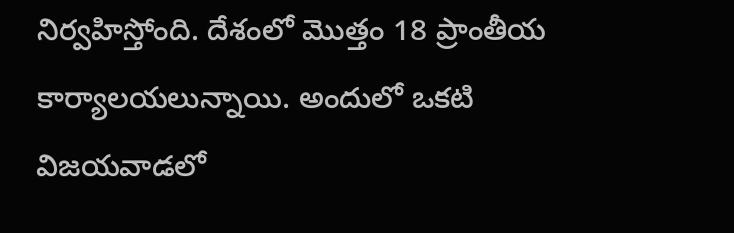నిర్వ‌హిస్తోంది. దేశంలో మొత్తం 18 ప్రాంతీయ కార్యాల‌య‌లున్నాయి. అందులో ఒక‌టి విజ‌య‌వాడ‌లో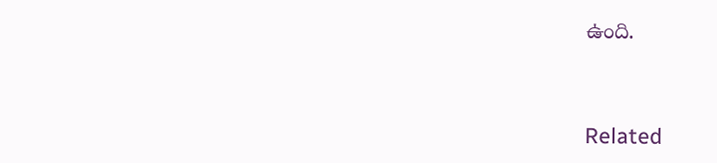ఉంది.


Related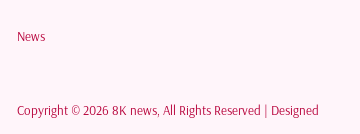News



Copyright © 2026 8K news, All Rights Reserved | Designed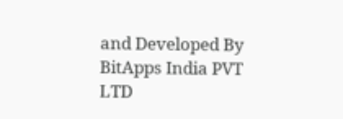and Developed By BitApps India PVT LTD